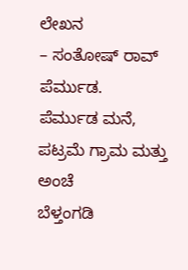ಲೇಖನ
– ಸಂತೋಷ್ ರಾವ್ ಪೆರ್ಮುಡ.
ಪೆರ್ಮುಡ ಮನೆ, ಪಟ್ರಮೆ ಗ್ರಾಮ ಮತ್ತು ಅಂಚೆ
ಬೆಳ್ತಂಗಡಿ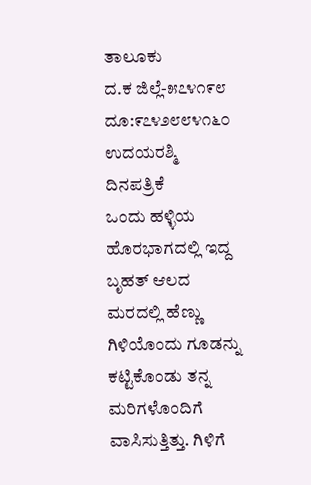ತಾಲೂಕು
ದ.ಕ ಜಿಲ್ಲೆ-೫೭೪೧೯೮
ದೂ:೯೭೪೨೮೮೪೧೬೦
ಉದಯರಶ್ಮಿ ದಿನಪತ್ರಿಕೆ
ಒಂದು ಹಳ್ಳಿಯ ಹೊರಭಾಗದಲ್ಲಿ ಇದ್ದ ಬೃಹತ್ ಆಲದ ಮರದಲ್ಲಿ ಹೆಣ್ಣು ಗಿಳಿಯೊಂದು ಗೂಡನ್ನು ಕಟ್ಟಿಕೊಂಡು ತನ್ನ ಮರಿಗಳೊಂದಿಗೆ ವಾಸಿಸುತ್ತಿತ್ತು. ಗಿಳಿಗೆ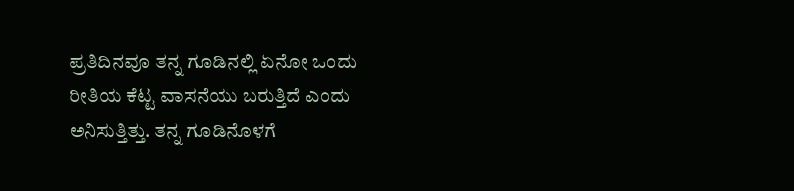ಪ್ರತಿದಿನವೂ ತನ್ನ ಗೂಡಿನಲ್ಲಿ ಏನೋ ಒಂದು ರೀತಿಯ ಕೆಟ್ಟ ವಾಸನೆಯು ಬರುತ್ತಿದೆ ಎಂದು ಅನಿಸುತ್ತಿತ್ತು. ತನ್ನ ಗೂಡಿನೊಳಗೆ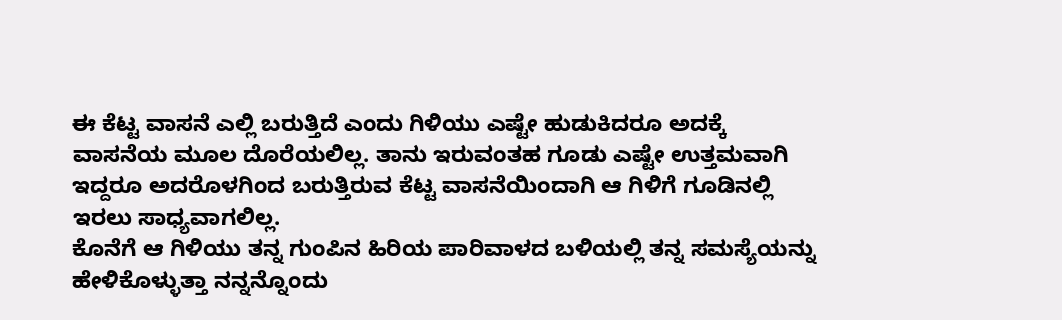ಈ ಕೆಟ್ಟ ವಾಸನೆ ಎಲ್ಲಿ ಬರುತ್ತಿದೆ ಎಂದು ಗಿಳಿಯು ಎಷ್ಟೇ ಹುಡುಕಿದರೂ ಅದಕ್ಕೆ ವಾಸನೆಯ ಮೂಲ ದೊರೆಯಲಿಲ್ಲ. ತಾನು ಇರುವಂತಹ ಗೂಡು ಎಷ್ಟೇ ಉತ್ತಮವಾಗಿ ಇದ್ದರೂ ಅದರೊಳಗಿಂದ ಬರುತ್ತಿರುವ ಕೆಟ್ಟ ವಾಸನೆಯಿಂದಾಗಿ ಆ ಗಿಳಿಗೆ ಗೂಡಿನಲ್ಲಿ ಇರಲು ಸಾಧ್ಯವಾಗಲಿಲ್ಲ.
ಕೊನೆಗೆ ಆ ಗಿಳಿಯು ತನ್ನ ಗುಂಪಿನ ಹಿರಿಯ ಪಾರಿವಾಳದ ಬಳಿಯಲ್ಲಿ ತನ್ನ ಸಮಸ್ಯೆಯನ್ನು ಹೇಳಿಕೊಳ್ಳುತ್ತಾ ನನ್ನನ್ನೊಂದು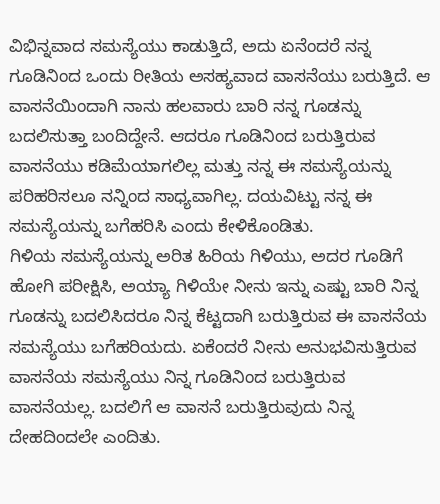ವಿಭಿನ್ನವಾದ ಸಮಸ್ಯೆಯು ಕಾಡುತ್ತಿದೆ, ಅದು ಏನೆಂದರೆ ನನ್ನ ಗೂಡಿನಿಂದ ಒಂದು ರೀತಿಯ ಅಸಹ್ಯವಾದ ವಾಸನೆಯು ಬರುತ್ತಿದೆ. ಆ ವಾಸನೆಯಿಂದಾಗಿ ನಾನು ಹಲವಾರು ಬಾರಿ ನನ್ನ ಗೂಡನ್ನು ಬದಲಿಸುತ್ತಾ ಬಂದಿದ್ದೇನೆ. ಆದರೂ ಗೂಡಿನಿಂದ ಬರುತ್ತಿರುವ ವಾಸನೆಯು ಕಡಿಮೆಯಾಗಲಿಲ್ಲ ಮತ್ತು ನನ್ನ ಈ ಸಮಸ್ಯೆಯನ್ನು ಪರಿಹರಿಸಲೂ ನನ್ನಿಂದ ಸಾಧ್ಯವಾಗಿಲ್ಲ. ದಯವಿಟ್ಟು ನನ್ನ ಈ ಸಮಸ್ಯೆಯನ್ನು ಬಗೆಹರಿಸಿ ಎಂದು ಕೇಳಿಕೊಂಡಿತು.
ಗಿಳಿಯ ಸಮಸ್ಯೆಯನ್ನು ಅರಿತ ಹಿರಿಯ ಗಿಳಿಯು, ಅದರ ಗೂಡಿಗೆ ಹೋಗಿ ಪರೀಕ್ಷಿಸಿ, ಅಯ್ಯಾ ಗಿಳಿಯೇ ನೀನು ಇನ್ನು ಎಷ್ಟು ಬಾರಿ ನಿನ್ನ ಗೂಡನ್ನು ಬದಲಿಸಿದರೂ ನಿನ್ನ ಕೆಟ್ಟದಾಗಿ ಬರುತ್ತಿರುವ ಈ ವಾಸನೆಯ ಸಮಸ್ಯೆಯು ಬಗೆಹರಿಯದು. ಏಕೆಂದರೆ ನೀನು ಅನುಭವಿಸುತ್ತಿರುವ ವಾಸನೆಯ ಸಮಸ್ಯೆಯು ನಿನ್ನ ಗೂಡಿನಿಂದ ಬರುತ್ತಿರುವ ವಾಸನೆಯಲ್ಲ. ಬದಲಿಗೆ ಆ ವಾಸನೆ ಬರುತ್ತಿರುವುದು ನಿನ್ನ ದೇಹದಿಂದಲೇ ಎಂದಿತು.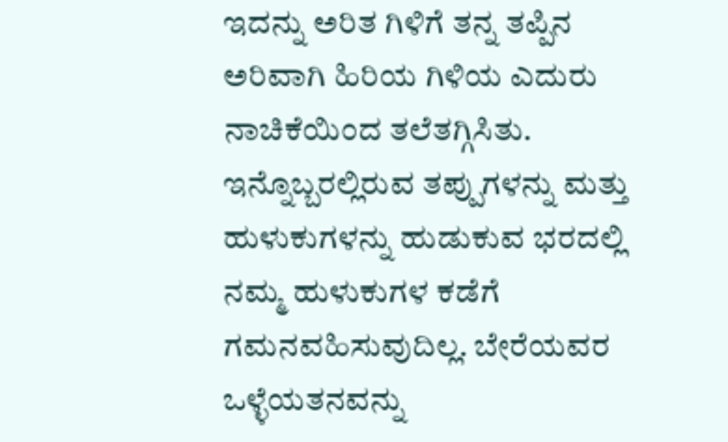ಇದನ್ನು ಅರಿತ ಗಿಳಿಗೆ ತನ್ನ ತಪ್ಪಿನ ಅರಿವಾಗಿ ಹಿರಿಯ ಗಿಳಿಯ ಎದುರು ನಾಚಿಕೆಯಿಂದ ತಲೆತಗ್ಗಿಸಿತು.
ಇನ್ನೊಬ್ಬರಲ್ಲಿರುವ ತಪ್ಪುಗಳನ್ನು ಮತ್ತು ಹುಳುಕುಗಳನ್ನು ಹುಡುಕುವ ಭರದಲ್ಲಿ ನಮ್ಮ ಹುಳುಕುಗಳ ಕಡೆಗೆ ಗಮನವಹಿಸುವುದಿಲ್ಲ. ಬೇರೆಯವರ ಒಳ್ಳೆಯತನವನ್ನು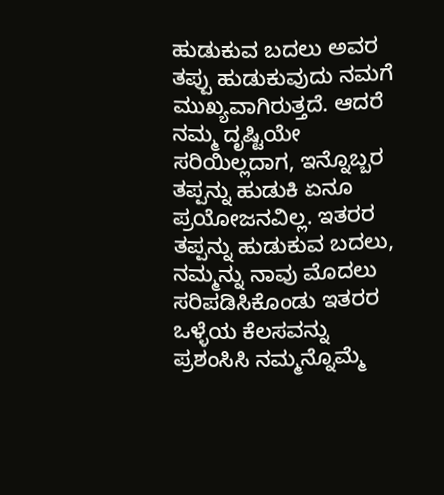ಹುಡುಕುವ ಬದಲು ಅವರ ತಪ್ಪು ಹುಡುಕುವುದು ನಮಗೆ ಮುಖ್ಯವಾಗಿರುತ್ತದೆ. ಆದರೆ ನಮ್ಮ ದೃಷ್ಟಿಯೇ ಸರಿಯಿಲ್ಲದಾಗ, ಇನ್ನೊಬ್ಬರ ತಪ್ಪನ್ನು ಹುಡುಕಿ ಏನೂ ಪ್ರಯೋಜನವಿಲ್ಲ. ಇತರರ ತಪ್ಪನ್ನು ಹುಡುಕುವ ಬದಲು, ನಮ್ಮನ್ನು ನಾವು ಮೊದಲು ಸರಿಪಡಿಸಿಕೊಂಡು ಇತರರ ಒಳ್ಳೆಯ ಕೆಲಸವನ್ನು ಪ್ರಶಂಸಿಸಿ ನಮ್ಮನ್ನೊಮ್ಮೆ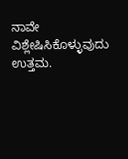ನಾವೇ ವಿಶ್ಲೇಷಿಸಿಕೊಳ್ಳುವುದು ಉತ್ತಮ.